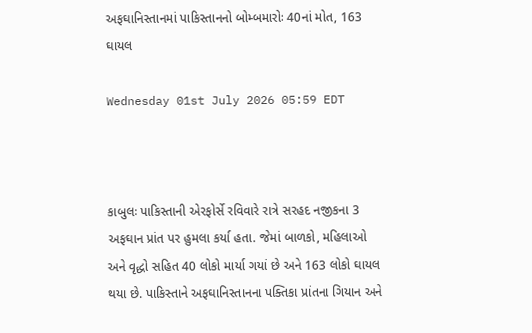અફઘાનિસ્તાનમાં પાકિસ્તાનનો બોમ્બમારોઃ 40નાં મોત, 163 ઘાયલ

Wednesday 01st July 2026 05:59 EDT



કાબુલઃ પાકિસ્તાની એરફોર્સે રવિવારે રાત્રે સરહદ નજીકના 3 અફઘાન પ્રાંત પર હુમલા કર્યા હતા. જેમાં બાળકો, મહિલાઓ અને વૃદ્ધો સહિત 40 લોકો માર્યા ગયાં છે અને 163 લોકો ઘાયલ થયા છે. પાકિસ્તાને અફઘાનિસ્તાનના પક્તિકા પ્રાંતના ગિયાન અને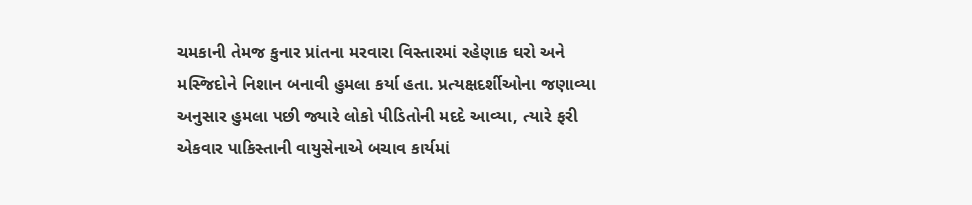ચમકાની તેમજ કુનાર પ્રાંતના મરવારા વિસ્તારમાં રહેણાક ઘરો અને મસ્જિદોને નિશાન બનાવી હુમલા કર્યા હતા. પ્રત્યક્ષદર્શીઓના જણાવ્યા અનુસાર હુમલા પછી જ્યારે લોકો પીડિતોની મદદે આવ્યા, ત્યારે ફરી એકવાર પાકિસ્તાની વાયુસેનાએ બચાવ કાર્યમાં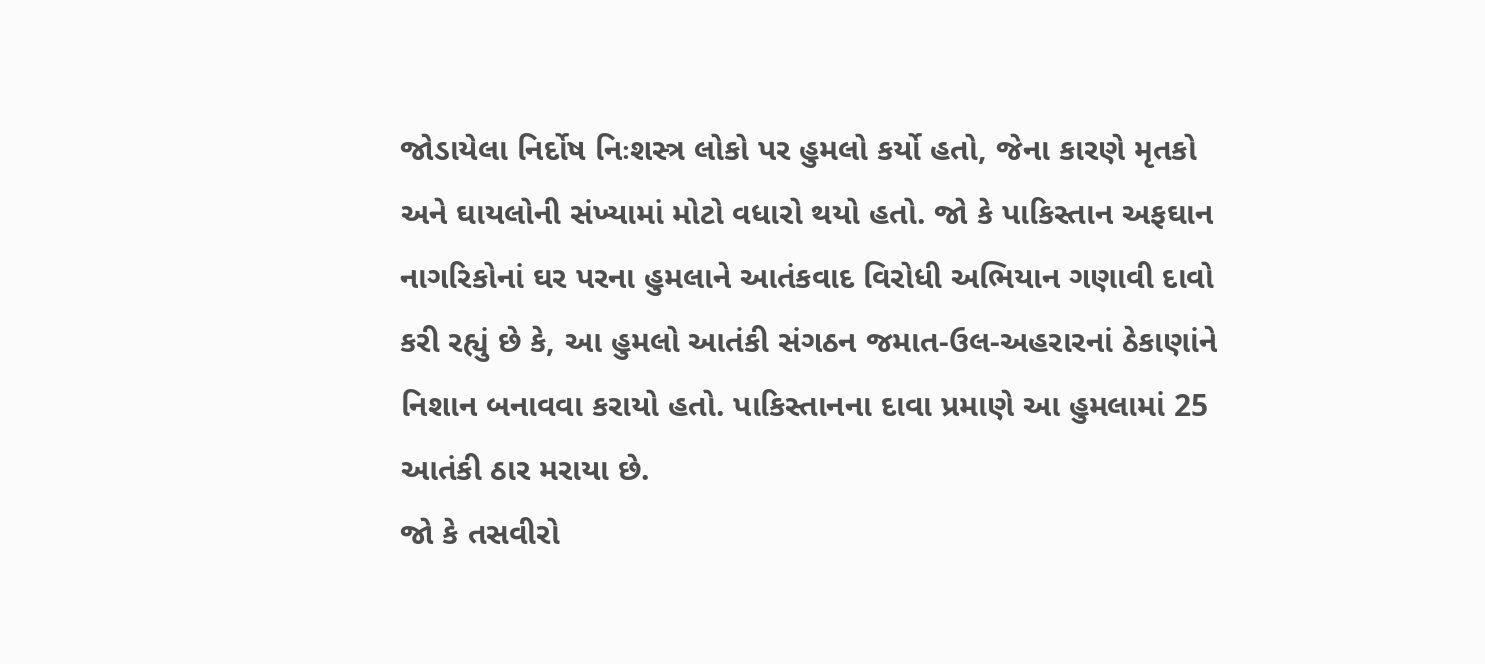જોડાયેલા નિર્દોષ નિઃશસ્ત્ર લોકો પર હુમલો કર્યો હતો, જેના કારણે મૃતકો અને ઘાયલોની સંખ્યામાં મોટો વધારો થયો હતો. જો કે પાકિસ્તાન અફઘાન નાગરિકોનાં ઘર પરના હુમલાને આતંકવાદ વિરોધી અભિયાન ગણાવી દાવો કરી રહ્યું છે કે, આ હુમલો આતંકી સંગઠન જમાત-ઉલ-અહરારનાં ઠેકાણાંને નિશાન બનાવવા કરાયો હતો. પાકિસ્તાનના દાવા પ્રમાણે આ હુમલામાં 25 આતંકી ઠાર મરાયા છે.
જો કે તસવીરો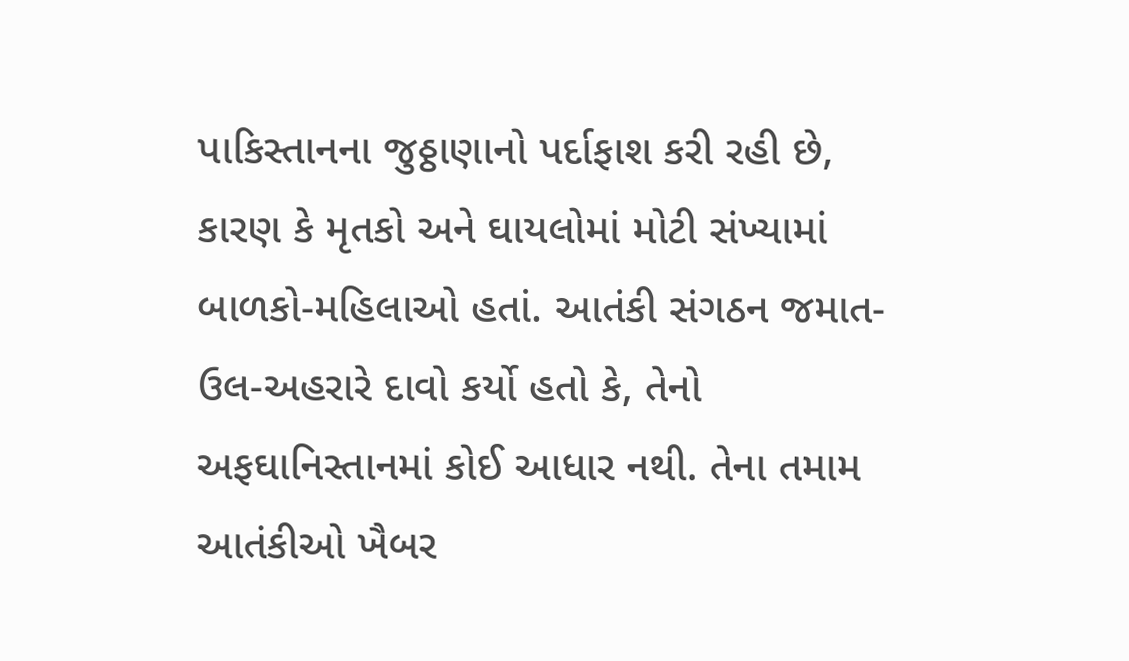પાકિસ્તાનના જુઠ્ઠાણાનો પર્દાફાશ કરી રહી છે, કારણ કે મૃતકો અને ઘાયલોમાં મોટી સંખ્યામાં બાળકો-મહિલાઓ હતાં. આતંકી સંગઠન જમાત-ઉલ-અહરારે દાવો કર્યો હતો કે, તેનો અફઘાનિસ્તાનમાં કોઈ આધાર નથી. તેના તમામ આતંકીઓ ખૈબર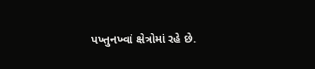પખ્તુનખ્વાં ક્ષેત્રોમાં રહે છે.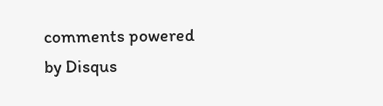comments powered by Disqus